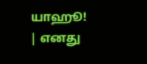யாஹூ! | எனது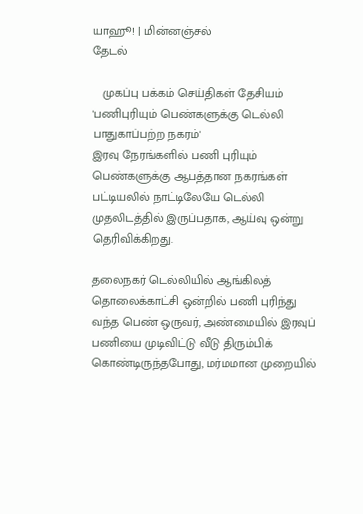யாஹூ! | மின்னஞ்சல்
தேடல்

   முகப்பு பக்கம் செய்திகள் தேசியம்
'பணிபுரியும் பெண்களுக்கு டெல்லி பாதுகாப்பற்ற நகரம்'
இரவு நேரங்களில் பணி புரியும் பெண்களுக்கு ஆபத்தான நகரங்கள் பட்டியலில் நாட்டிலேயே டெல்லி முதலிடத்தில் இருப்பதாக, ஆய்வு ஒன்று தெரிவிக்கிறது.

தலைநகர் டெல்லியில் ஆங்கிலத் தொலைக்காட்சி ஒன்றில் பணி புரிந்து வந்த பெண் ஒருவர், அண்மையில் இரவுப் பணியை முடிவிட்டு வீடு திரும்பிக் கொண்டிருந்தபோது, மர்மமான முறையில்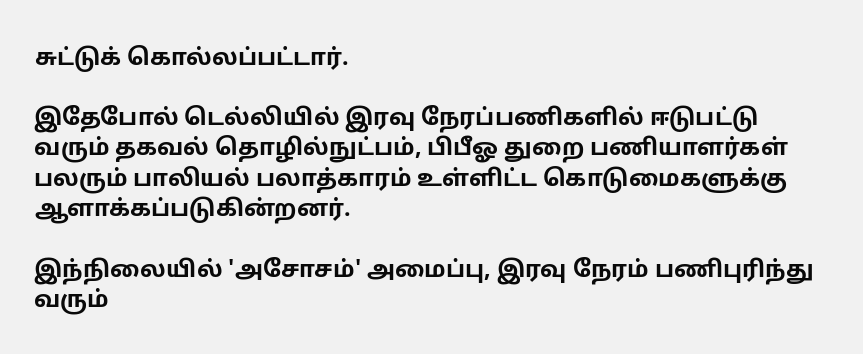சுட்டுக் கொல்லப்பட்டார்.

இதேபோல் டெல்லியில் இரவு நேரப்பணிகளில் ஈடுபட்டு வரும் தகவல் தொழில்நுட்பம், பிபீஓ துறை பணியாளர்கள் பலரும் பாலியல் பலாத்காரம் உள்ளிட்ட கொடுமைகளுக்கு ஆளாக்கப்படுகின்றனர்.

இந்நிலையில் 'அசோசம்' அமைப்பு, இரவு நேரம் பணிபுரிந்து வரும்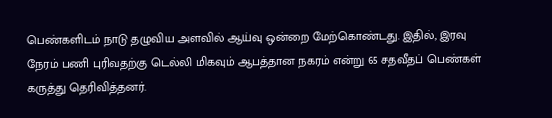பெண்களிடம் நாடு தழுவிய அளவில் ஆய்வு ஒன்றை மேற்கொண்டது. இதில், இரவு நேரம் பணி புரிவதற்கு டெல்லி மிகவும் ஆபத்தான நகரம் என்று 65 சதவீதப் பெண்கள் கருத்து தெரிவித்தனர்.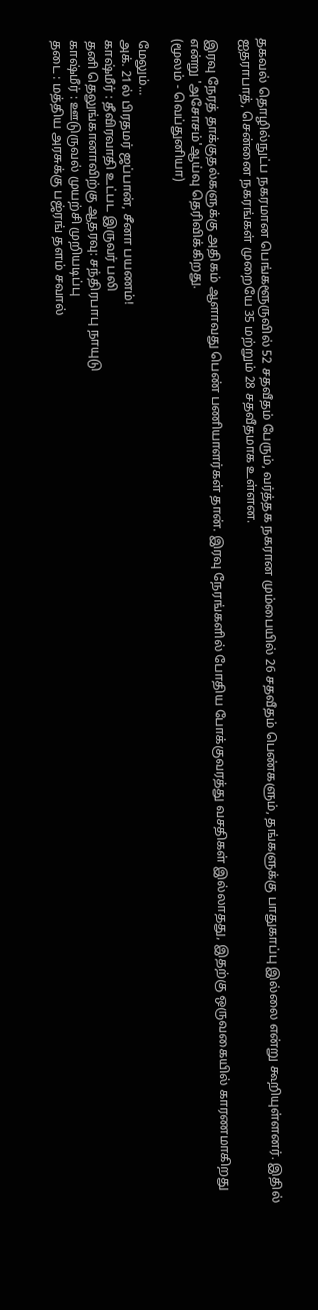தகவல் தொழில்நுட்ப நகரமான பெங்களூருவில் 52 சதவீதம் பேரும், வர்த்தக நகரான மும்பையில் 26 சதவீதம் பெண்களும், தங்களுக்கு பாதுகாப்பு இல்லை என்று கூறியுள்ளனர். இதில் ஐதராபாத், சென்னை நகரங்கள் முறையே 35 மற்றும் 28 சதவீதமாக உள்ளன.

இரவு நேரத் தாக்குதல்களுக்கு அதிகம் ஆளாவது பெண் பணியாளர்கள் தான். இரவு நேரங்களில் போதிய போக்குவரத்து வசதிகள் இல்லாதது, இதற்கு ஒருவகையில் காரணமாகிறது என்று 'அசோசம்'ஆய்வு தெரிவிக்கிறது.
(மூலம் - வெப்துனியா)

மேலும்...
அக். 21ல் பிரதமர் ஜப்பான், சீனா பயணம்!
கா‌ஷ்‌மீ‌ர் : தீ‌விரவா‌தி உட்பட இருவர் பலி
தனி தெலுங்கானாவிற்கு ஆதரவு: சந்திரபாபு நாயுடு
காஷ்மீர் : ஊடுருவல் முயற்சி முறியடிப்பு
தடை : மத்திய அரசுக்கு பஜ்ரங் தளம் சவால்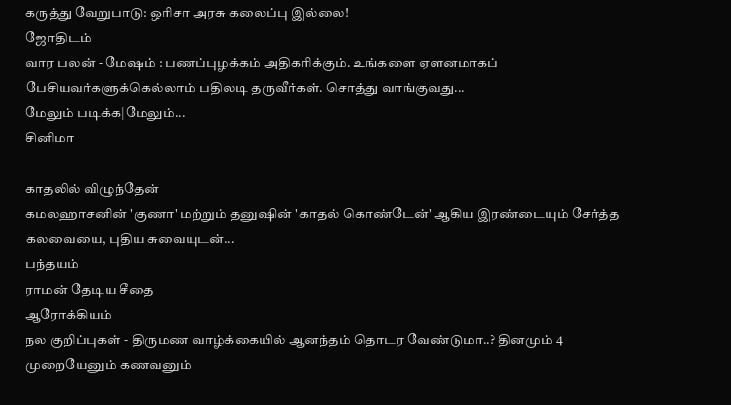கருத்து வேறுபாடு: ஒரிசா அரசு கலைப்பு இல்லை!
ஜோதிடம்
வார பலன் - மேஷம் : பணப்புழக்கம் அதிகரிக்கும். உங்களை ஏளனமாகப் பேசியவர்களுக்கெல்லாம் பதிலடி தருவீர்கள். சொத்து வாங்குவது...
மேலும் படிக்க|மேலும்...
சினிமா

காதலில் விழுந்தேன்
கமலஹாசனின் 'குணா' மற்றும் தனுஷின் 'காதல் கொண்டேன்' ஆகிய இரண்டையும் சேர்த்த கலவையை, புதிய சுவையுடன்...
பந்தயம்
ராமன் தேடிய சீதை
ஆரோக்கியம்
நல குறிப்புகள் - திருமண வாழ்க்கையில் ஆனந்தம் தொடர வேண்டுமா..? தினமும் 4 முறையேனும் கணவனும்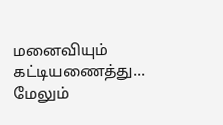மனைவியும் கட்டியணைத்து...
மேலும்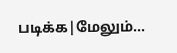படிக்க|மேலும்...